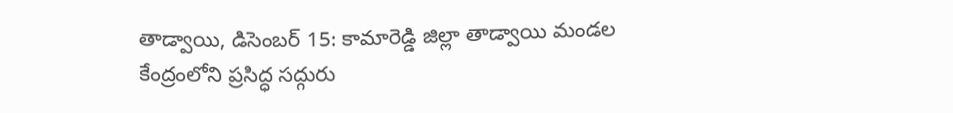తాడ్వాయి, డిసెంబర్ 15: కామారెడ్డి జిల్లా తాడ్వాయి మండల కేంద్రంలోని ప్రసిద్ధ సద్గురు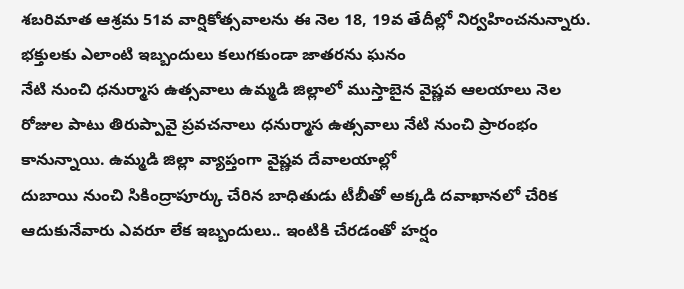శబరిమాత ఆశ్రమ 51వ వార్షికోత్సవాలను ఈ నెల 18, 19వ తేదీల్లో నిర్వహించనున్నారు. భక్తులకు ఎలాంటి ఇబ్బందులు కలుగకుండా జాతరను ఘనం
నేటి నుంచి ధనుర్మాస ఉత్సవాలు ఉమ్మడి జిల్లాలో ముస్తాబైన వైష్ణవ ఆలయాలు నెల రోజుల పాటు తిరుప్పావై ప్రవచనాలు ధనుర్మాస ఉత్సవాలు నేటి నుంచి ప్రారంభం కానున్నాయి. ఉమ్మడి జిల్లా వ్యాప్తంగా వైష్ణవ దేవాలయాల్లో
దుబాయి నుంచి సికింద్రాపూర్కు చేరిన బాధితుడు టీబీతో అక్కడి దవాఖానలో చేరిక ఆదుకునేవారు ఎవరూ లేక ఇబ్బందులు.. ఇంటికి చేరడంతో హర్షం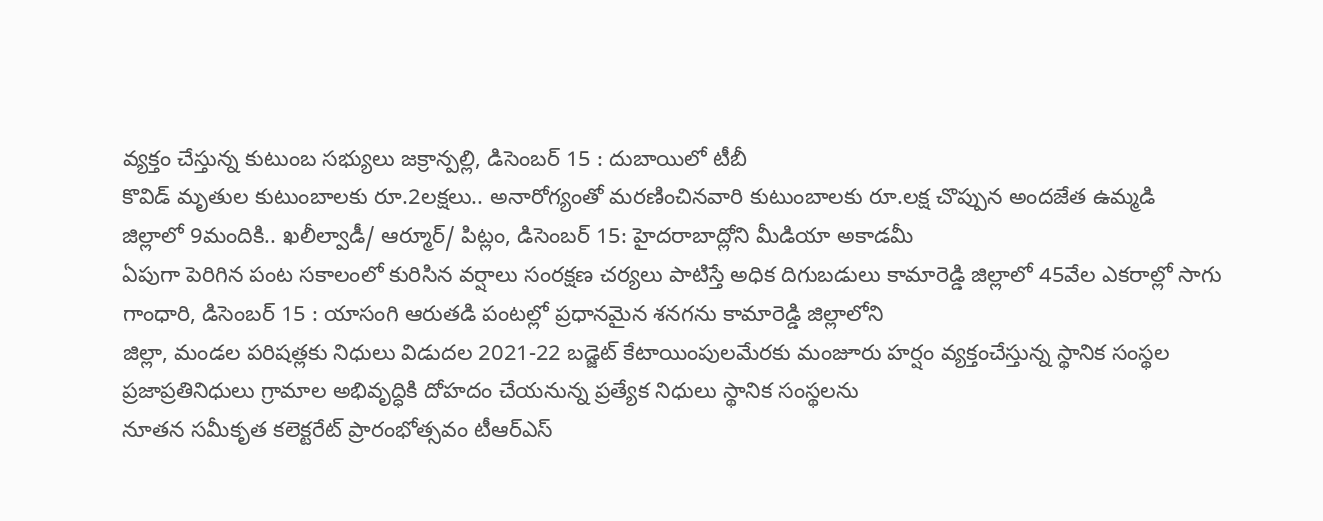వ్యక్తం చేస్తున్న కుటుంబ సభ్యులు జక్రాన్పల్లి, డిసెంబర్ 15 : దుబాయిలో టీబీ
కొవిడ్ మృతుల కుటుంబాలకు రూ.2లక్షలు.. అనారోగ్యంతో మరణించినవారి కుటుంబాలకు రూ.లక్ష చొప్పున అందజేత ఉమ్మడి జిల్లాలో 9మందికి.. ఖలీల్వాడీ/ ఆర్మూర్/ పిట్లం, డిసెంబర్ 15: హైదరాబాద్లోని మీడియా అకాడమీ
ఏపుగా పెరిగిన పంట సకాలంలో కురిసిన వర్షాలు సంరక్షణ చర్యలు పాటిస్తే అధిక దిగుబడులు కామారెడ్డి జిల్లాలో 45వేల ఎకరాల్లో సాగు గాంధారి, డిసెంబర్ 15 : యాసంగి ఆరుతడి పంటల్లో ప్రధానమైన శనగను కామారెడ్డి జిల్లాలోని
జిల్లా, మండల పరిషత్లకు నిధులు విడుదల 2021-22 బడ్జెట్ కేటాయింపులమేరకు మంజూరు హర్షం వ్యక్తంచేస్తున్న స్థానిక సంస్థల ప్రజాప్రతినిధులు గ్రామాల అభివృద్ధికి దోహదం చేయనున్న ప్రత్యేక నిధులు స్థానిక సంస్థలను
నూతన సమీకృత కలెక్టరేట్ ప్రారంభోత్సవం టీఆర్ఎస్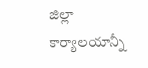జిల్లా కార్యాలయాన్నీ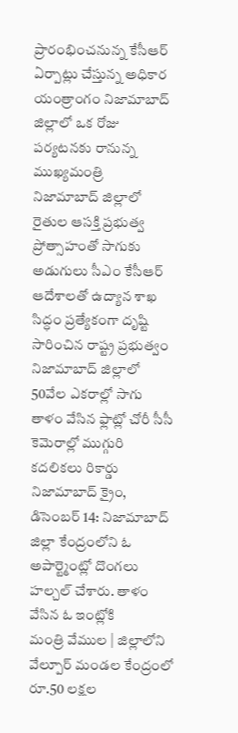ప్రారంభించనున్న కేసీఆర్ ఏర్పాట్లు చేస్తున్న అధికార యంత్రాంగం నిజామాబాద్ జిల్లాలో ఒక రోజు పర్యటనకు రానున్న ముఖ్యమంత్రి
నిజామాబాద్ జిల్లాలో రైతుల ఆసక్తి ప్రభుత్వ ప్రోత్సాహంతో సాగుకు అడుగులు సీఎం కేసీఆర్ ఆదేశాలతో ఉద్యాన శాఖ సిద్ధం ప్రత్యేకంగా దృష్టి సారించిన రాష్ట్ర ప్రభుత్వం నిజామాబాద్ జిల్లాలో 50వేల ఎకరాల్లో సాగు
తాళం వేసిన ఫ్లాట్లో చోరీ సీసీ కెమెరాల్లో ముగ్గురి కదలికలు రికార్డు నిజామాబాద్ క్రైం, డిసెంబర్ 14: నిజామాబాద్ జిల్లా కేంద్రంలోని ఓ అపార్ట్మెంట్లో దొంగలు హల్చల్ చేశారు. తాళం వేసిన ఓ ఇంట్లోకి
మంత్రి వేముల | జిల్లాలోని వేల్పూర్ మండల కేంద్రంలో రూ.50 లక్షల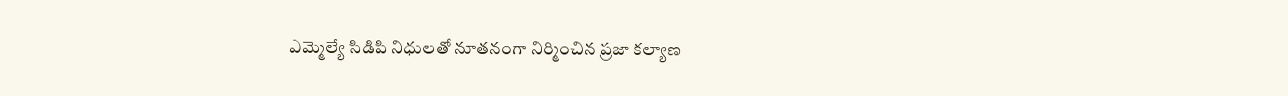ఎమ్మెల్యే సిడిపి నిధులతో నూతనంగా నిర్మించిన ప్రజా కల్యాణ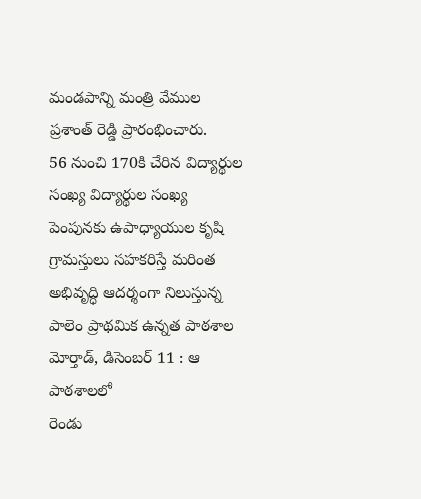మండపాన్ని మంత్రి వేముల ప్రశాంత్ రెడ్డి ప్రారంభించారు.
56 నుంచి 170కి చేరిన విద్యార్థుల సంఖ్య విద్యార్థుల సంఖ్య పెంపునకు ఉపాధ్యాయుల కృషి గ్రామస్తులు సహకరిస్తే మరింత అభివృద్ధి ఆదర్శంగా నిలుస్తున్న పాలెం ప్రాథమిక ఉన్నత పాఠశాల మోర్తాడ్, డిసెంబర్ 11 : ఆ పాఠశాలలో
రెండు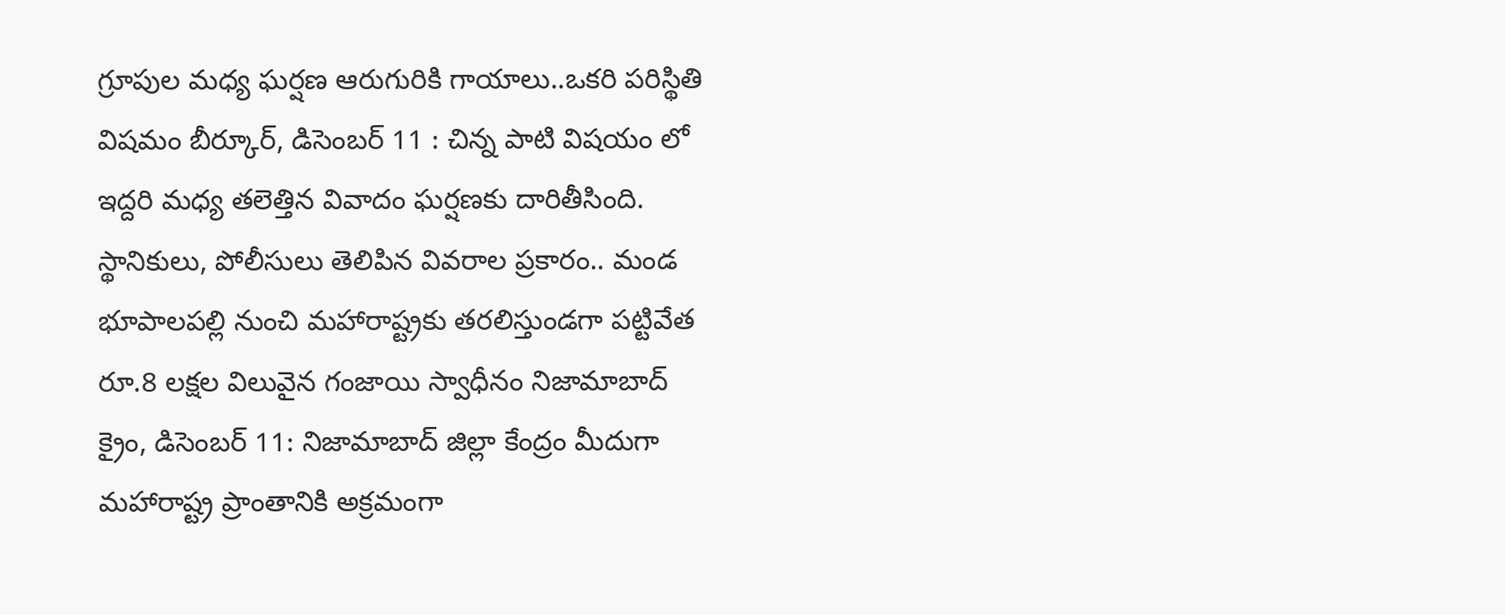గ్రూపుల మధ్య ఘర్షణ ఆరుగురికి గాయాలు..ఒకరి పరిస్థితి విషమం బీర్కూర్, డిసెంబర్ 11 : చిన్న పాటి విషయం లో ఇద్దరి మధ్య తలెత్తిన వివాదం ఘర్షణకు దారితీసింది. స్థానికులు, పోలీసులు తెలిపిన వివరాల ప్రకారం.. మండ
భూపాలపల్లి నుంచి మహారాష్ట్రకు తరలిస్తుండగా పట్టివేత రూ.8 లక్షల విలువైన గంజాయి స్వాధీనం నిజామాబాద్ క్రైం, డిసెంబర్ 11: నిజామాబాద్ జిల్లా కేంద్రం మీదుగా మహారాష్ట్ర ప్రాంతానికి అక్రమంగా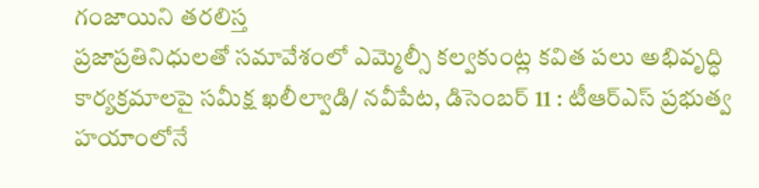గంజాయిని తరలిస్త
ప్రజాప్రతినిధులతో సమావేశంలో ఎమ్మెల్సీ కల్వకుంట్ల కవిత పలు అభివృద్ధి కార్యక్రమాలపై సమీక్ష ఖలీల్వాడి/ నవీపేట, డిసెంబర్ 11 : టీఆర్ఎస్ ప్రభుత్వ హయాంలోనే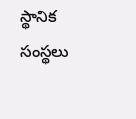స్థానిక సంస్థలు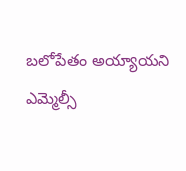బలోపేతం అయ్యాయని ఎమ్మెల్సీ